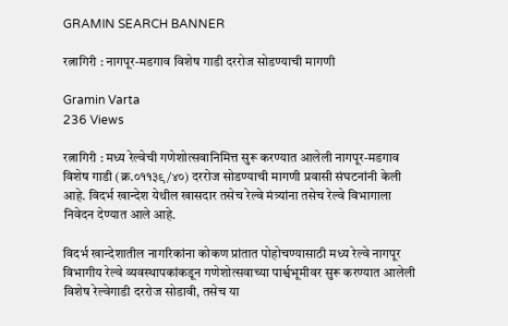GRAMIN SEARCH BANNER

रत्नागिरी : नागपूर-मडगाव विशेष गाडी दररोज सोडण्याची मागणी

Gramin Varta
236 Views

रत्नागिरी : मध्य रेल्वेची गणेशोत्सवानिमित्त सुरू करण्यात आलेली नागपूर-मडगाव विशेष गाडी (क्र.०११३९/४०) दररोज सोडण्याची मागणी प्रवासी संघटनांनी केली आहे. विदर्भ खान्देश येथील खासदार तसेच रेल्वे मंत्र्यांना तसेच रेल्वे विभागाला निवेदन देण्यात आले आहे.

विदर्भ खान्देशातील नागरिकांना कोकण प्रांतात पोहोचण्यासाठी मध्य रेल्वे नागपूर विभागीय रेल्वे व्यवस्थापकांकडून गणेशोत्सवाच्या पार्श्वभूमीवर सुरू करण्यात आलेली विशेष रेल्वेगाडी दररोज सोडावी, तसेच या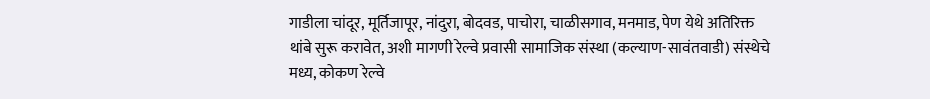गाडीला चांदूर, मूर्तिजापूर, नांदुरा, बोदवड, पाचोरा, चाळीसगाव, मनमाड, पेण येथे अतिरिक्त थांबे सुरू करावेत, अशी मागणी रेल्वे प्रवासी सामाजिक संस्था (कल्याण-सावंतवाडी) संस्थेचे मध्य, कोकण रेल्वे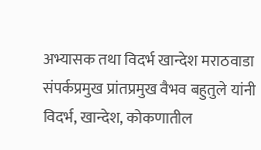अभ्यासक तथा विदर्भ खान्देश मराठवाडा संपर्कप्रमुख प्रांतप्रमुख वैभव बहुतुले यांनी विदर्भ, खान्देश, कोकणातील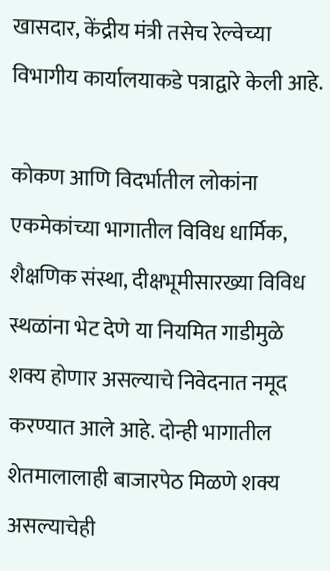खासदार, केंद्रीय मंत्री तसेच रेल्वेच्या विभागीय कार्यालयाकडे पत्राद्वारे केली आहे.

कोकण आणि विदर्भातील लोकांना एकमेकांच्या भागातील विविध धार्मिक, शैक्षणिक संस्था, दीक्षभूमीसारख्या विविध स्थळांना भेट देणे या नियमित गाडीमुळे शक्य होणार असल्याचे निवेदनात नमूद करण्यात आले आहे. दोन्ही भागातील शेतमालालाही बाजारपेठ मिळणे शक्य असल्याचेही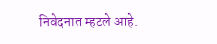निवेदनात म्हटले आहे.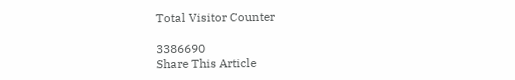Total Visitor Counter

3386690
Share This Article